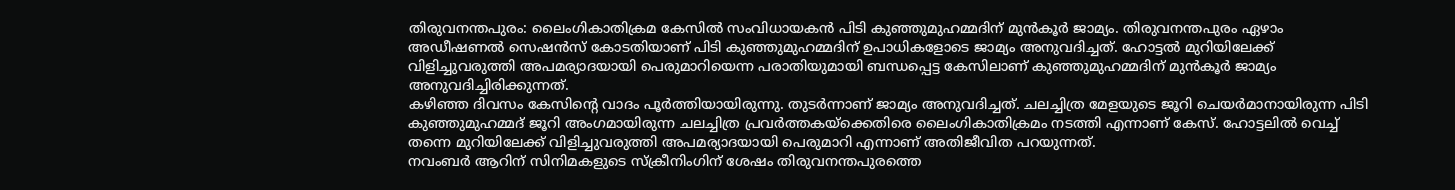തിരുവനന്തപുരം: ലൈംഗികാതിക്രമ കേസിൽ സംവിധായകൻ പിടി കുഞ്ഞുമുഹമ്മദിന് മുൻകൂർ ജാമ്യം. തിരുവനന്തപുരം ഏഴാം അഡീഷണൽ സെഷൻസ് കോടതിയാണ് പിടി കുഞ്ഞുമുഹമ്മദിന് ഉപാധികളോടെ ജാമ്യം അനുവദിച്ചത്. ഹോട്ടൽ മുറിയിലേക്ക് വിളിച്ചുവരുത്തി അപമര്യാദയായി പെരുമാറിയെന്ന പരാതിയുമായി ബന്ധപ്പെട്ട കേസിലാണ് കുഞ്ഞുമുഹമ്മദിന് മുൻകൂർ ജാമ്യം അനുവദിച്ചിരിക്കുന്നത്.
കഴിഞ്ഞ ദിവസം കേസിന്റെ വാദം പൂർത്തിയായിരുന്നു. തുടർന്നാണ് ജാമ്യം അനുവദിച്ചത്. ചലച്ചിത്ര മേളയുടെ ജൂറി ചെയർമാനായിരുന്ന പിടി കുഞ്ഞുമുഹമ്മദ് ജൂറി അംഗമായിരുന്ന ചലച്ചിത്ര പ്രവർത്തകയ്ക്കെതിരെ ലൈംഗികാതിക്രമം നടത്തി എന്നാണ് കേസ്. ഹോട്ടലിൽ വെച്ച് തന്നെ മുറിയിലേക്ക് വിളിച്ചുവരുത്തി അപമര്യാദയായി പെരുമാറി എന്നാണ് അതിജീവിത പറയുന്നത്.
നവംബർ ആറിന് സിനിമകളുടെ സ്ക്രീനിംഗിന് ശേഷം തിരുവനന്തപുരത്തെ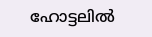ഹോട്ടലിൽ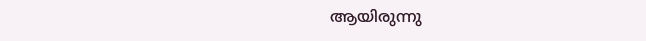ആയിരുന്നു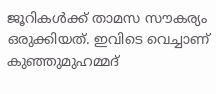ജൂറികൾക്ക് താമസ സൗകര്യം ഒരുക്കിയത്. ഇവിടെ വെച്ചാണ് കുഞ്ഞുമുഹമ്മദ്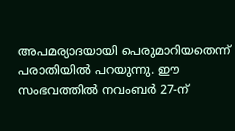അപമര്യാദയായി പെരുമാറിയതെന്ന് പരാതിയിൽ പറയുന്നു. ഈ സംഭവത്തിൽ നവംബർ 27-ന്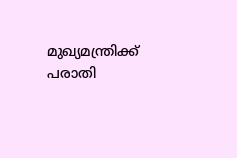മുഖ്യമന്ത്രിക്ക് പരാതി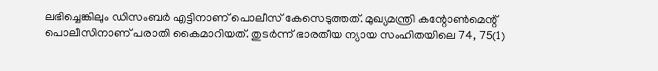ലഭിച്ചെങ്കിലും ഡിസംബർ എട്ടിനാണ് പൊലീസ് കേസെടുത്തത്. മുഖ്യമന്ത്രി കന്റോൺമെന്റ് പൊലീസിനാണ് പരാതി കൈമാറിയത്. തുടർന്ന് ഭാരതീയ ന്യായ സംഹിതയിലെ 74, 75(1)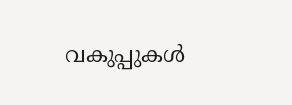വകുപ്പുകൾ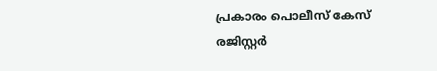പ്രകാരം പൊലീസ് കേസ് രജിസ്റ്റർ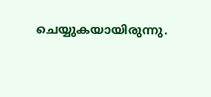ചെയ്യുകയായിരുന്നു.